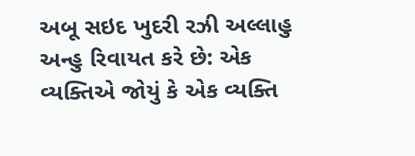અબૂ સઇદ ખુદરી રઝી અલ્લાહુ અન્હુ રિવાયત કરે છે: એક વ્યક્તિએ જોયું કે એક વ્યક્તિ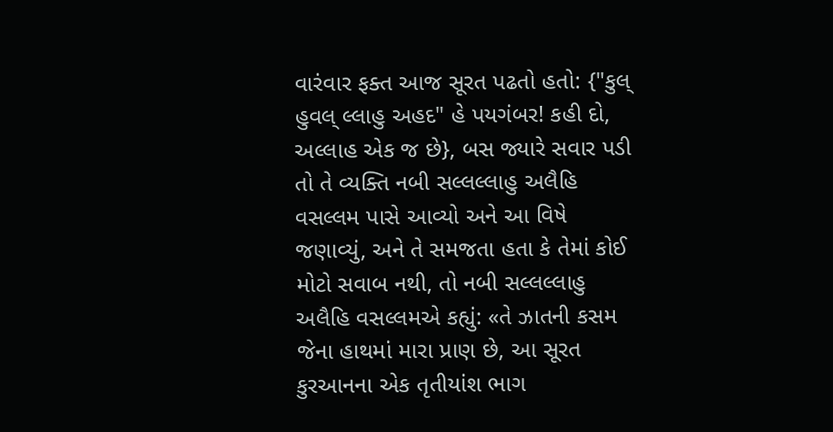વારંવાર ફક્ત આજ સૂરત પઢતો હતો: {"કુલ્ હુવલ્ લ્લાહુ અહદ" હે પયગંબર! કહી દો, અલ્લાહ એક જ છે}, બસ જ્યારે સવાર પડી તો તે વ્યક્તિ નબી સલ્લલ્લાહુ અલૈહિ વસલ્લમ પાસે આવ્યો અને આ વિષે જણાવ્યું, અને તે સમજતા હતા કે તેમાં કોઈ મોટો સવાબ નથી, તો નબી સલ્લલ્લાહુ અલૈહિ વસલ્લમએ કહ્યું: «તે ઝાતની કસમ જેના હાથમાં મારા પ્રાણ છે, આ સૂરત કુરઆનના એક તૃતીયાંશ ભાગ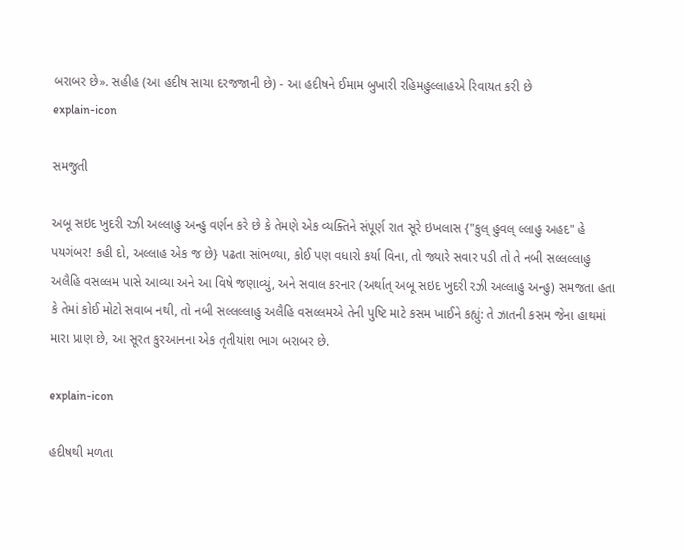બરાબર છે». સહીહ (આ હદીષ સાચા દરજજાની છે) - આ હદીષને ઈમામ બુખારી રહિમહુલ્લાહએ રિવાયત કરી છે
explain-icon

સમજુતી

અબૂ સઇદ ખુદરી રઝી અલ્લાહુ અન્હુ વર્ણન કરે છે કે તેમણે એક વ્યક્તિને સંપૂર્ણ રાત સૂરે ઇખલાસ {"કુલ્ હુવલ્ લ્લાહુ અહદ" હે પયગંબર! કહી દો, અલ્લાહ એક જ છે} પઢતા સાંભળ્યા, કોઈ પણ વધારો કર્યા વિના, તો જ્યારે સવાર પડી તો તે નબી સલ્લલ્લાહુ અલૈહિ વસલ્લમ પાસે આવ્યા અને આ વિષે જણાવ્યું, અને સવાલ કરનાર (અર્થાત્ અબૂ સઇદ ખુદરી રઝી અલ્લાહુ અન્હુ) સમજતા હતા કે તેમાં કોઈ મોટો સવાબ નથી, તો નબી સલ્લલ્લાહુ અલૈહિ વસલ્લમએ તેની પુષ્ટિ માટે કસમ ખાઈને કહ્યું: તે ઝાતની કસમ જેના હાથમાં મારા પ્રાણ છે, આ સૂરત કુરઆનના એક તૃતીયાંશ ભાગ બરાબર છે.

explain-icon

હદીષથી મળતા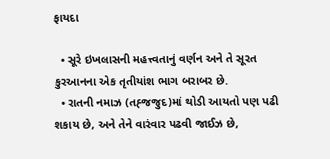ફાયદા

  • સૂરે ઇખલાસની મહત્ત્વતાનું વર્ણન અને તે સૂરત કુરઆનના એક તૃતીયાંશ ભાગ બરાબર છે.
  • રાતની નમાઝ (તહ્જજુદ)માં થોડી આયતો પણ પઢી શકાય છે, અને તેને વારંવાર પઢવી જાઈઝ છે,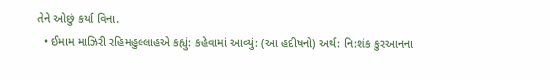તેને ઓછું કર્યા વિના.
  • ઈમામ માઝિરી રહિમહુલ્લાહએ કહ્યું: કહેવામાં આવ્યું: (આ હદીષનો) અર્થ: નિ:શંક કુરઆનના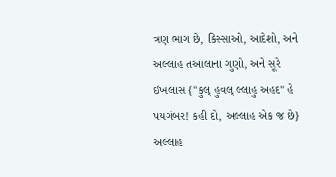ત્રણ ભાગ છે, કિસ્સાઓ, આદેશો, અને અલ્લાહ તઆલાના ગુણો, અને સૂરે ઇખલાસ {"કુલ્ હુવલ્ લ્લાહુ અહદ" હે પયગંબર! કહી દો, અલ્લાહ એક જ છે} અલ્લાહ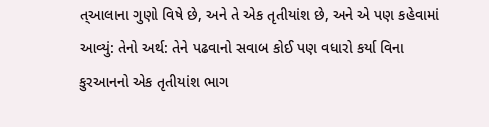ત્આલાના ગુણો વિષે છે, અને તે એક તૃતીયાંશ છે, અને એ પણ કહેવામાં આવ્યું: તેનો અર્થ: તેને પઢવાનો સવાબ કોઈ પણ વધારો કર્યા વિના કુરઆનનો એક તૃતીયાંશ ભાગ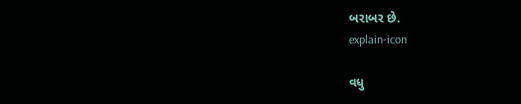બરાબર છે.
explain-icon

વધુ